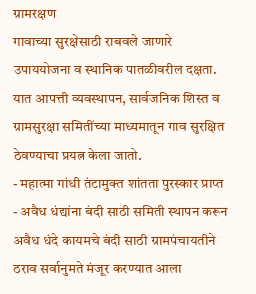ग्रामरक्षण
गावाच्या सुरक्षेसाठी राबवले जाणारे उपाययोजना व स्थानिक पातळीवरील दक्षता. यात आपत्ती व्यवस्थापन, सार्वजनिक शिस्त व ग्रामसुरक्षा समितींच्या माध्यमातून गाव सुरक्षित ठेवण्याचा प्रयत्न केला जातो.
- महात्मा गांधी तंटामुक्त शांतता पुरस्कार प्राप्त
- अवैध धंद्यांना बंदी साठी समिती स्थापन करून अवैध धंदे कायमचे बंदी साठी ग्रामपंचायतीने ठराव सर्वानुमते मंजूर करण्यात आला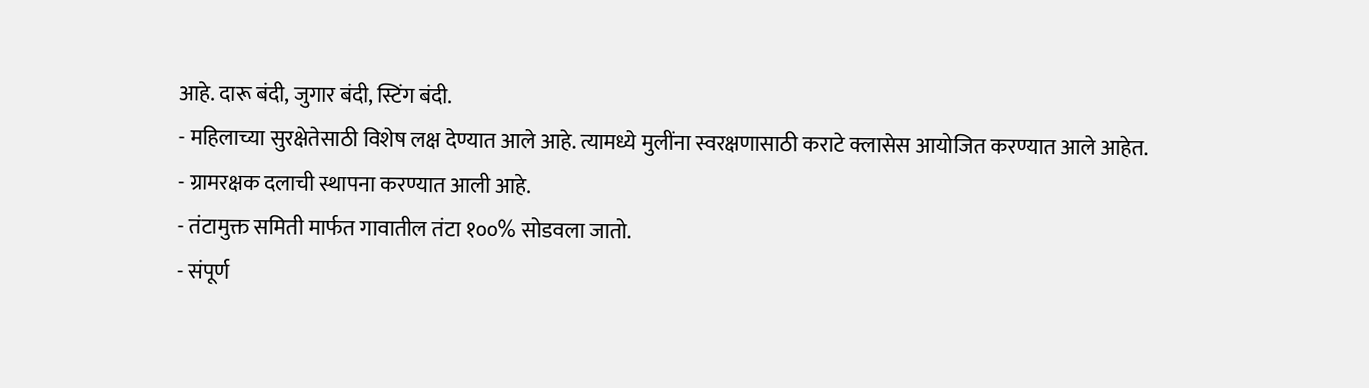आहे. दारू बंदी, जुगार बंदी, स्टिंग बंदी.
- महिलाच्या सुरक्षेतेसाठी विशेष लक्ष देण्यात आले आहे. त्यामध्ये मुलींना स्वरक्षणासाठी कराटे क्लासेस आयोजित करण्यात आले आहेत.
- ग्रामरक्षक दलाची स्थापना करण्यात आली आहे.
- तंटामुक्त समिती मार्फत गावातील तंटा १००% सोडवला जातो.
- संपूर्ण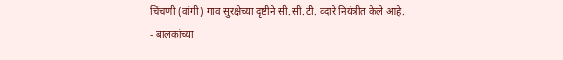चिंचणी (वांगी) गाव सुरक्षेच्या दृष्टीने सी.सी.टी. व्दारे नियंत्रीत केले आहे.
- बालकांच्या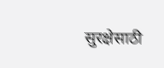सुरक्षेसाठी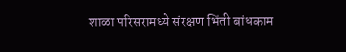शाळा परिसरामध्ये संरक्षण भिंती बांधकाम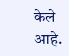केले आहे.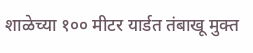शाळेच्या १०० मीटर यार्डत तंबाखू मुक्त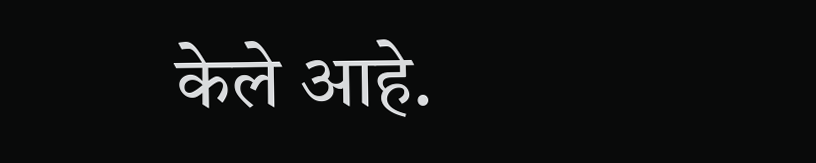केले आहे.